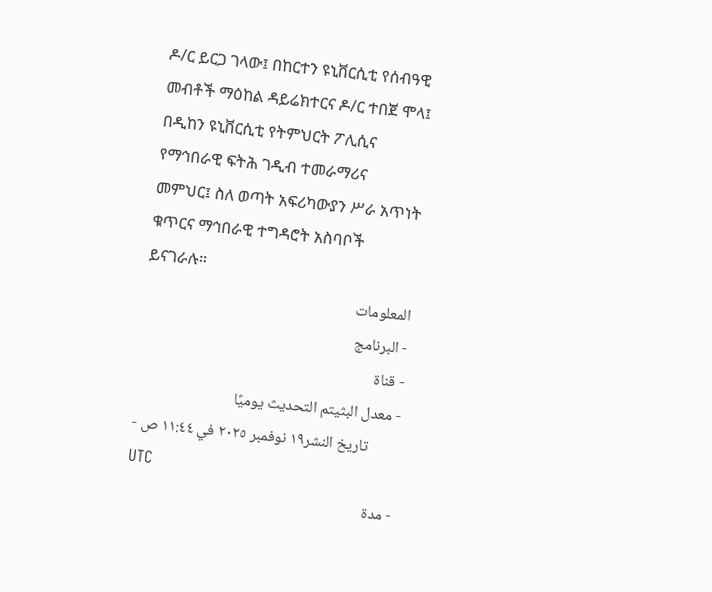ዶ/ር ይርጋ ገላው፤ በከርተን ዩኒቨርሲቲ የሰብዓዊ መብቶች ማዕከል ዳይሬክተርና ዶ/ር ተበጀ ሞላ፤ በዲከን ዩኒቨርሲቲ የትምህርት ፖሊሲና የማኅበራዊ ፍትሕ ገዲብ ተመራማሪና መምህር፤ ስለ ወጣት አፍሪካውያን ሥራ አጥነት ቁጥርና ማኅበራዊ ተግዳሮት አስባቦች ይናገራሉ።
المعلومات
- البرنامج
- قناة
- معدل البثيتم التحديث يوميًا
- تاريخ النشر١٩ نوفمبر ٢٠٢٥ في ١١:٤٤ ص UTC
- مدة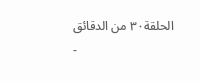الحلقة٣٠ من الدقائق
-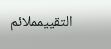التقييمملائم